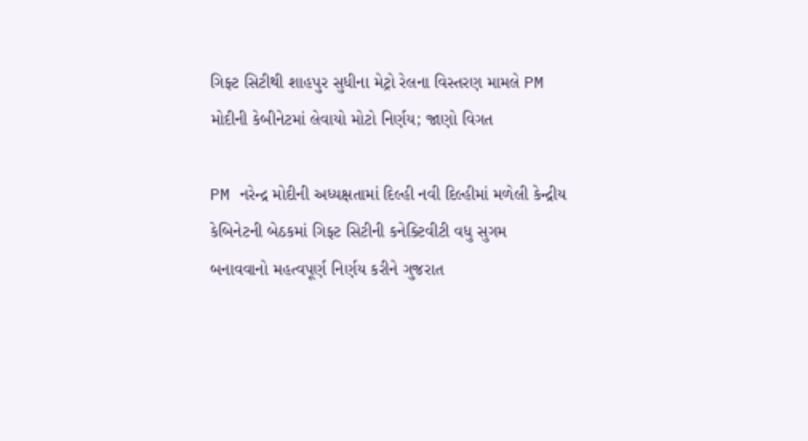ગિફ્ટ સિટીથી શાહપુર સુધીના મેટ્રો રેલના વિસ્તરણ મામલે PM મોદીની કેબીનેટમાં લેવાયો મોટો નિર્ણય; જાણો વિગત

PM નરેન્દ્ર મોદીની અધ્યક્ષતામાં દિલ્હી નવી દિલ્હીમાં મળેલી કેન્દ્રીય કેબિનેટની બેઠકમાં ગિફ્ટ સિટીની કનેક્ટિવીટી વધુ સુગમ બનાવવાનો મહત્વપૂર્ણ નિર્ણય કરીને ગુજરાત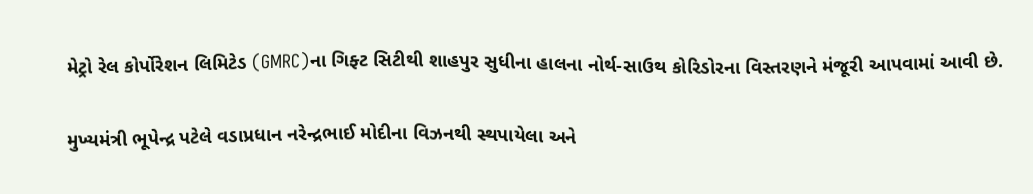મેટ્રો રેલ કોર્પોરેશન લિમિટેડ (GMRC)ના ગિફ્ટ સિટીથી શાહપુર સુધીના હાલના નોર્થ-સાઉથ કોરિડોરના વિસ્તરણને મંજૂરી આપવામાં આવી છે.

મુખ્યમંત્રી ભૂપેન્દ્ર પટેલે વડાપ્રધાન નરેન્દ્રભાઈ મોદીના વિઝનથી સ્થપાયેલા અને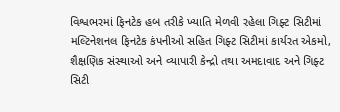વિશ્વભરમાં ફિનટેક હબ તરીકે ખ્યાતિ મેળવી રહેલા ગિફ્ટ સિટીમાં મલ્ટિનેશનલ ફિનટેક કંપનીઓ સહિત ગિફ્ટ સિટીમાં કાર્યરત એકમો, શૈક્ષણિક સંસ્થાઓ અને વ્યાપારી કેન્દ્રો તથા અમદાવાદ અને ગિફ્ટ સિટી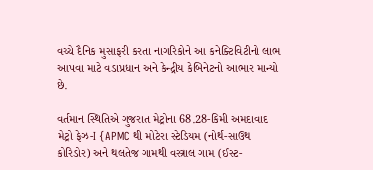વચ્ચે દૈનિક મુસાફરી કરતા નાગરિકોને આ કનેક્ટિવિટીનો લાભ આપવા માટે વડાપ્રધાન અને કેન્દ્રીય કેબિનેટનો આભાર માન્યો છે.

વર્તમાન સ્થિતિએ ગુજરાત મેટ્રોના 68.28-કિમી અમદાવાદ મેટ્રો ફેઝ-I {APMC થી મોટેરા સ્ટેડિયમ (નોર્થ-સાઉથ કોરિડોર) અને થલતેજ ગામથી વસ્ત્રાલ ગામ (ઈસ્ટ-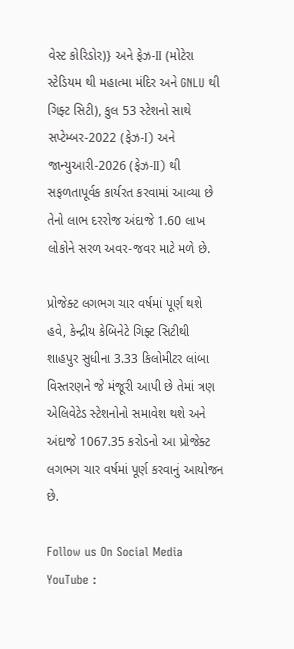વેસ્ટ કોરિડોર)} અને ફેઝ-II (મોટેરા સ્ટેડિયમ થી મહાત્મા મંદિર અને GNLU થી ગિફ્ટ સિટી), કુલ 53 સ્ટેશનો સાથે સપ્ટેમ્બર-2022 (ફેઝ-I) અને જાન્યુઆરી-2026 (ફેઝ-II) થી સફળતાપૂર્વક કાર્યરત કરવામાં આવ્યા છે તેનો લાભ દરરોજ અંદાજે 1.60 લાખ લોકોને સરળ અવર-જવર માટે મળે છે.

પ્રોજેક્ટ લગભગ ચાર વર્ષમાં પૂર્ણ થશે
હવે, કેન્દ્રીય કેબિનેટે ગિફ્ટ સિટીથી શાહપુર સુધીના 3.33 કિલોમીટર લાંબા વિસ્તરણને જે મંજૂરી આપી છે તેમાં ત્રણ એલિવેટેડ સ્ટેશનોનો સમાવેશ થશે અને અંદાજે 1067.35 કરોડનો આ પ્રોજેક્ટ લગભગ ચાર વર્ષમાં પૂર્ણ કરવાનું આયોજન છે.

Follow us On Social Media
YouTube :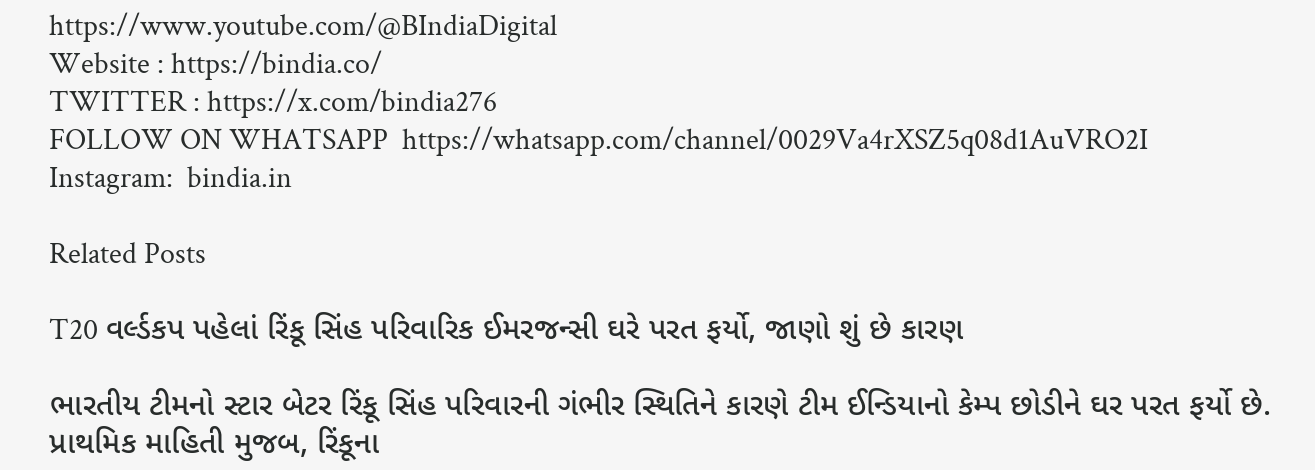https://www.youtube.com/@BIndiaDigital
Website : https://bindia.co/
TWITTER : https://x.com/bindia276
FOLLOW ON WHATSAPP  https://whatsapp.com/channel/0029Va4rXSZ5q08d1AuVRO2I
Instagram:  bindia.in

Related Posts

T20 વર્લ્ડકપ પહેલાં રિંકૂ સિંહ પરિવારિક ઈમરજન્સી ઘરે પરત ફર્યો, જાણો શું છે કારણ

ભારતીય ટીમનો સ્ટાર બેટર રિંકૂ સિંહ પરિવારની ગંભીર સ્થિતિને કારણે ટીમ ઈન્ડિયાનો કેમ્પ છોડીને ઘર પરત ફર્યો છે. પ્રાથમિક માહિતી મુજબ, રિંકૂના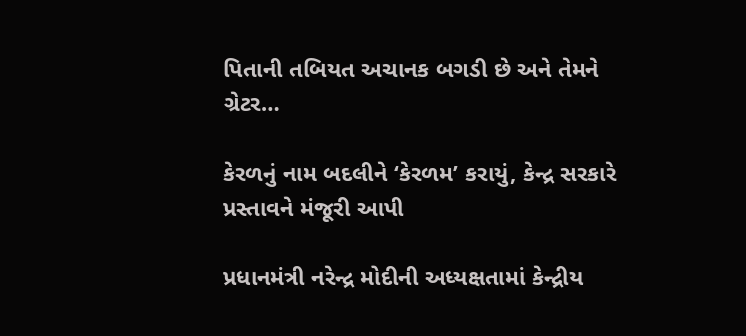પિતાની તબિયત અચાનક બગડી છે અને તેમને ગ્રેટર…

કેરળનું નામ બદલીને ‘કેરળમ’ કરાયું, કેન્દ્ર સરકારે પ્રસ્તાવને મંજૂરી આપી

પ્રધાનમંત્રી નરેન્દ્ર મોદીની અધ્યક્ષતામાં કેન્દ્રીય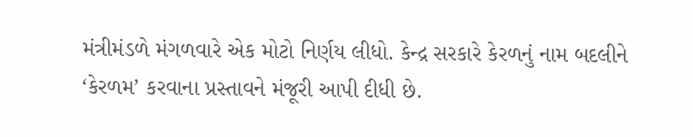મંત્રીમંડળે મંગળવારે એક મોટો નિર્ણય લીધો. કેન્દ્ર સરકારે કેરળનું નામ બદલીને ‘કેરળમ’ કરવાના પ્રસ્તાવને મંજૂરી આપી દીધી છે.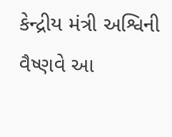કેન્દ્રીય મંત્રી અશ્વિની વૈષ્ણવે આ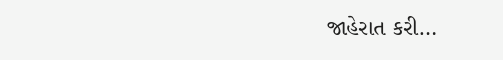જાહેરાત કરી…